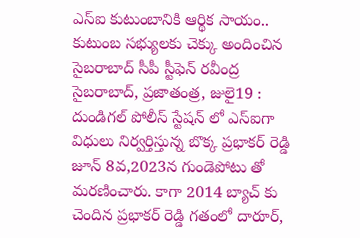ఎస్ఐ కుటుంబానికి ఆర్థిక సాయం.. కుటుంబ సభ్యులకు చెక్కు అందించిన సైబరాబాద్ సీపీ స్టీఫెన్ రవీంద్ర
సైబరాబాద్, ప్రజాతంత్ర, జులై19 : దుండిగల్ పోలీస్ స్టేషన్ లో ఎస్ఐగా విధులు నిర్వర్తిస్తున్న బొక్క ప్రభాకర్ రెడ్డి జూన్ 8వ,2023న గుండెపోటు తో మరణించారు. కాగా 2014 బ్యాచ్ కు చెందిన ప్రభాకర్ రెడ్డి గతంలో దారూర్,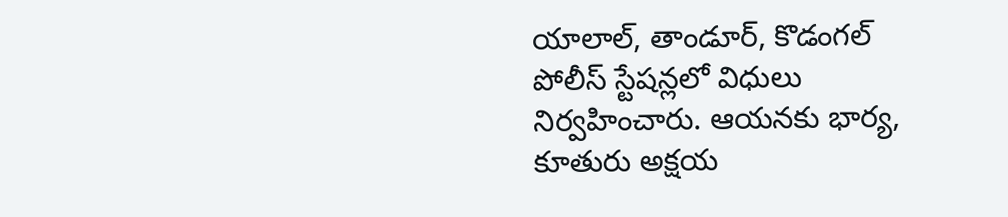యాలాల్, తాండూర్, కొడంగల్ పోలీస్ స్టేషన్లలో విధులు నిర్వహించారు. ఆయనకు భార్య, కూతురు అక్షయ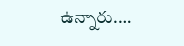ఉన్నారు.…